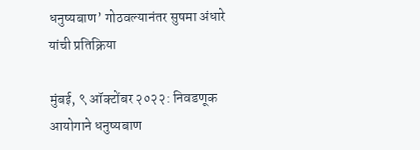धनुष्यबाण’ गोठवल्यानंतर सुषमा अंधारे यांची प्रतिक्रिया

मुंबई, ९ ऑक्टोंबर २०२२: निवडणूक आयोगाने धनुष्यबाण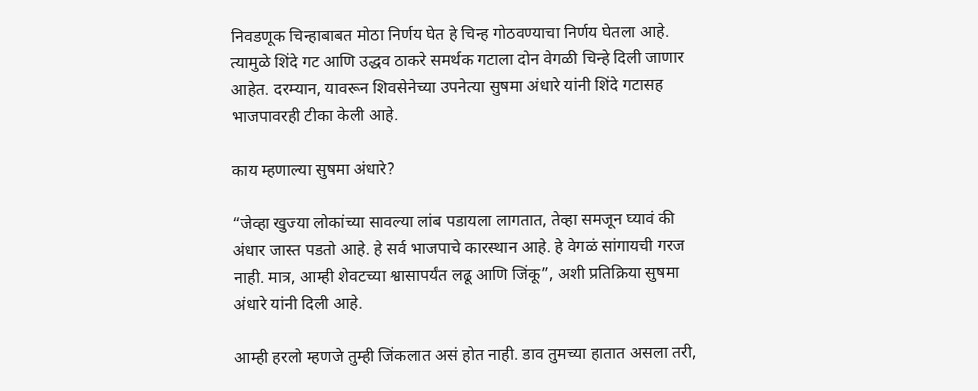निवडणूक चिन्हाबाबत मोठा निर्णय घेत हे चिन्ह गोठवण्याचा निर्णय घेतला आहे. त्यामुळे शिंदे गट आणि उद्धव ठाकरे समर्थक गटाला दोन वेगळी चिन्हे दिली जाणार आहेत. दरम्यान, यावरून शिवसेनेच्या उपनेत्या सुषमा अंधारे यांनी शिंदे गटासह भाजपावरही टीका केली आहे.

काय म्हणाल्या सुषमा अंधारे?

“जेव्हा खुज्या लोकांच्या सावल्या लांब पडायला लागतात, तेव्हा समजून घ्यावं की अंधार जास्त पडतो आहे. हे सर्व भाजपाचे कारस्थान आहे. हे वेगळं सांगायची गरज नाही. मात्र, आम्ही शेवटच्या श्वासापर्यंत लढू आणि जिंकू”, अशी प्रतिक्रिया सुषमा अंधारे यांनी दिली आहे.

आम्ही हरलो म्हणजे तुम्ही जिंकलात असं होत नाही. डाव तुमच्या हातात असला तरी,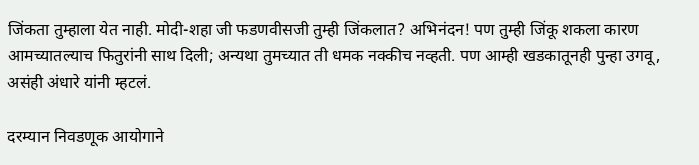जिंकता तुम्हाला येत नाही. मोदी-शहा जी फडणवीसजी तुम्ही जिंकलात? अभिनंदन! पण तुम्ही जिंकू शकला कारण आमच्यातल्याच फितुरांनी साथ दिली; अन्यथा तुमच्यात ती धमक नक्कीच नव्हती. पण आम्ही खडकातूनही पुन्हा उगवू, असंही अंधारे यांनी म्हटलं.

दरम्यान निवडणूक आयोगाने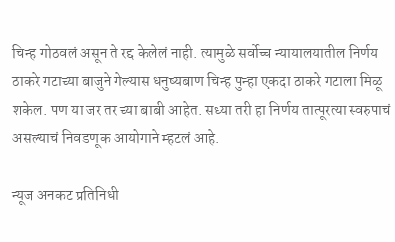चिन्ह गोठवलं असून ते रद्द केलेलं नाही. त्यामुळे सर्वोच्च न्यायालयातील निर्णय ठाकरे गटाच्या बाजुने गेल्यास धनुष्यबाण चिन्ह पुन्हा एकदा ठाकरे गटाला मिळू शकेल. पण या जर तर च्या बाबी आहेत. सध्या तरी हा निर्णय तात्पूरत्या स्वरुपाचं असल्याचं निवडणूक आयोगाने म्हटलं आहे.

न्यूज अनकट प्रतिनिधी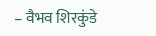– वैभव शिरकुंडे